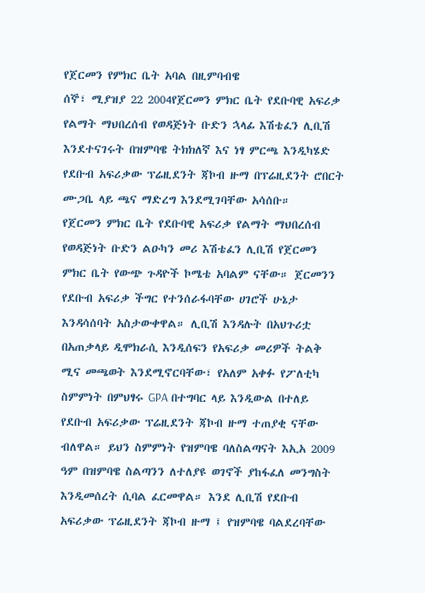የጀርመን የምክር ቤት አባል በዚምባብዌ
ሰኞ፣ ሚያዝያ 22 2004የጀርመን ምክር ቤት የደቡባዊ አፍሪቃ የልማት ማህበረሰብ የወዳጅነት ቡድን ኋላፊ እሽቴፈን ሊቢሽ እንደተናገሩት በዝምባዌ ትክክለኛ እና ነፃ ምርጫ እንዲካሄድ የደቡብ አፍሪቃው ፕሬዚደንት ጃኮብ ዙማ በፕሬዚደንት ሮበርት ሙጋቤ ላይ ጫና ማድረግ እንደሚገባቸው አሳሰቡ።
የጀርመን ምክር ቤት የደቡባዊ አፍሪቃ የልማት ማህበረሰብ የወዳጅነት ቡድን ልዑካን መሪ እሽቴፈን ሊቢሽ የጀርመን ምክር ቤት የውጭ ጉዳዮች ኮሜቴ አባልም ናቸው። ጀርመንን የደቡብ አፍሪቃ ችግር የተንሰራፋባቸው ሀገሮች ሁኔታ እንዳሳሰባት አስታውቀዋል። ሊቢሽ እንዳሉት በአህጉሪቷ በአጠቃላይ ዲሞክራሲ እንዲሰፍን የአፍሪቃ መሪዎች ትልቅ ሚና መጫወት እንደሚኖርባቸው፣ የአለም አቀፉ የፖለቲካ ስምምነት በምህፃሩ GPA በተግባር ላይ እንዲውል በተለይ የደቡብ አፍሪቃው ፕሬዚደንት ጃኮብ ዙማ ተጠያቂ ናቸው ብለዋል። ይህን ስምምነት የዝምባዌ ባለስልጣናት እኢአ 2009 ዓም በዝምባዌ ስልጣንን ለተለያዩ ወገኖች ያከፋፈለ መንግስት እንዲመሰረት ሲባል ፈርመዋል። እንደ ሊቢሽ የደቡብ አፍሪቃው ፕሬዚደንት ጃኮብ ዙማ ፤ የዝምባዌ ባልደረባቸው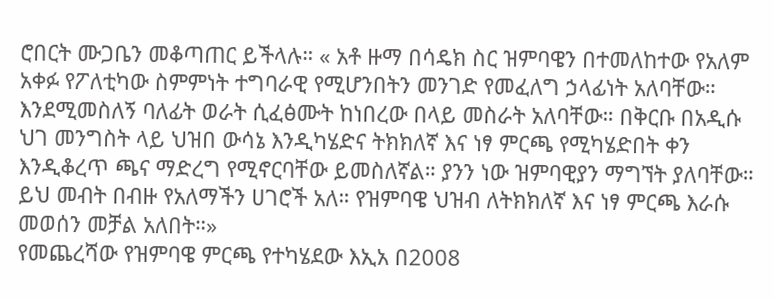ሮበርት ሙጋቤን መቆጣጠር ይችላሉ። « አቶ ዙማ በሳዴክ ስር ዝምባዌን በተመለከተው የአለም አቀፉ የፖለቲካው ስምምነት ተግባራዊ የሚሆንበትን መንገድ የመፈለግ ኃላፊነት አለባቸው። እንደሚመስለኝ ባለፊት ወራት ሲፈፅሙት ከነበረው በላይ መስራት አለባቸው። በቅርቡ በአዲሱ ህገ መንግስት ላይ ህዝበ ውሳኔ እንዲካሄድና ትክክለኛ እና ነፃ ምርጫ የሚካሄድበት ቀን እንዲቆረጥ ጫና ማድረግ የሚኖርባቸው ይመስለኛል። ያንን ነው ዝምባዊያን ማግኘት ያለባቸው። ይህ መብት በብዙ የአለማችን ሀገሮች አለ። የዝምባዌ ህዝብ ለትክክለኛ እና ነፃ ምርጫ እራሱ መወሰን መቻል አለበት።»
የመጨረሻው የዝምባዌ ምርጫ የተካሄደው እኢአ በ2008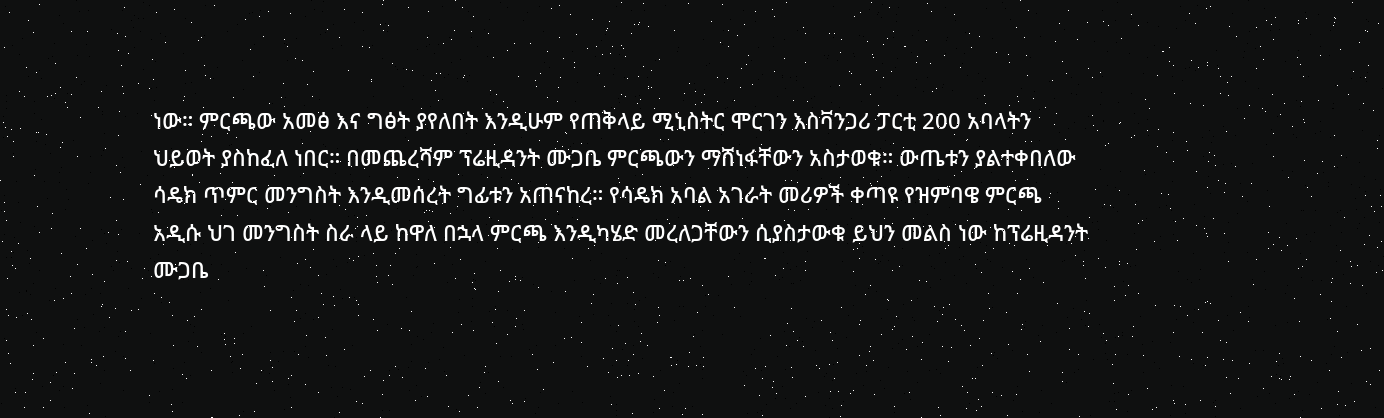ነው። ምርጫው አመፅ እና ግፅት ያየለበት እንዲሁም የጠቅላይ ሚኒስትር ሞርገን እስቫንጋሪ ፓርቲ 200 አባላትን ህይወት ያስከፈለ ነበር። በመጨረሻም ፕሬዚዳንት ሙጋቤ ምርጫውን ማሸነፋቸውን አስታወቁ። ውጤቱን ያልተቀበለው ሳዴክ ጥምር መንግስት እንዲመሰረት ግፊቱን አጠናከረ። የሳዴክ አባል አገራት መሪዎች ቀጣዩ የዝምባዌ ምርጫ አዲሱ ህገ መንግስት ስራ ላይ ከዋለ በኋላ ምርጫ እንዲካሄድ መረለጋቸውን ሲያስታውቁ ይህን መልስ ነው ከፕሬዚዳንት ሙጋቤ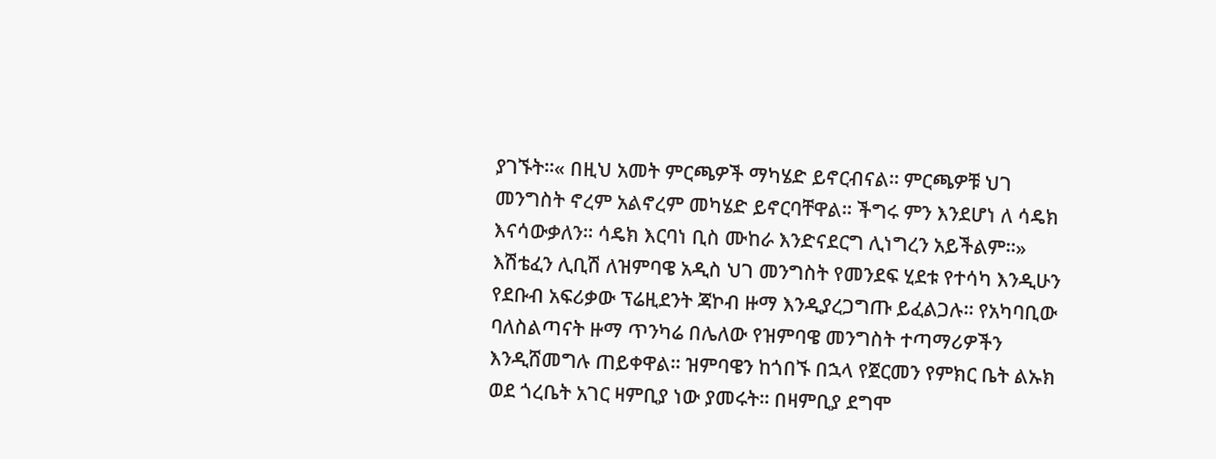ያገኙት።« በዚህ አመት ምርጫዎች ማካሄድ ይኖርብናል። ምርጫዎቹ ህገ መንግስት ኖረም አልኖረም መካሄድ ይኖርባቸዋል። ችግሩ ምን እንደሆነ ለ ሳዴክ እናሳውቃለን። ሳዴክ እርባነ ቢስ ሙከራ እንድናደርግ ሊነግረን አይችልም።»
እሽቴፈን ሊቢሽ ለዝምባዌ አዲስ ህገ መንግስት የመንደፍ ሂደቱ የተሳካ እንዲሁን የደቡብ አፍሪቃው ፕሬዚደንት ጃኮብ ዙማ እንዲያረጋግጡ ይፈልጋሉ። የአካባቢው ባለስልጣናት ዙማ ጥንካሬ በሌለው የዝምባዌ መንግስት ተጣማሪዎችን እንዲሸመግሉ ጠይቀዋል። ዝምባዌን ከጎበኙ በኋላ የጀርመን የምክር ቤት ልኡክ ወደ ጎረቤት አገር ዛምቢያ ነው ያመሩት። በዛምቢያ ደግሞ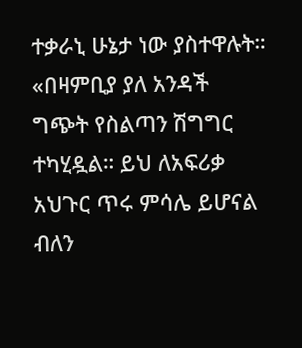ተቃራኒ ሁኔታ ነው ያስተዋሉት።
«በዛምቢያ ያለ አንዳች ግጭት የስልጣን ሽግግር ተካሂዷል። ይህ ለአፍሪቃ አህጉር ጥሩ ምሳሌ ይሆናል ብለን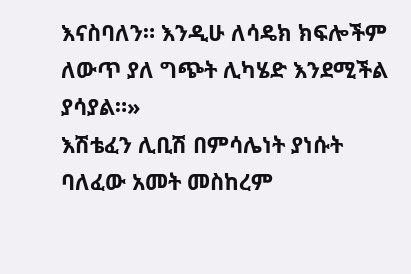እናስባለን። እንዲሁ ለሳዴክ ክፍሎችም ለውጥ ያለ ግጭት ሊካሄድ እንደሚችል ያሳያል።»
እሽቴፈን ሊቢሽ በምሳሌነት ያነሱት ባለፈው አመት መስከረም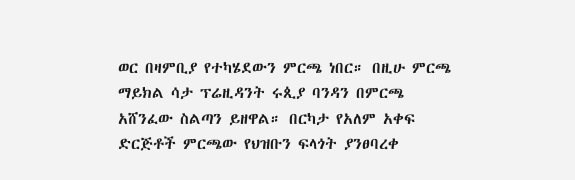ወር በዛምቢያ የተካሄደውን ምርጫ ነበር። በዚሁ ምርጫ ማይክል ሳታ ፕሬዚዳንት ሩጲያ ባንዳን በምርጫ አሸንፈው ስልጣን ይዘዋል። በርካታ የአለም አቀፍ ድርጅቶች ምርጫው የህዝቡን ፍላጎት ያንፀባረቀ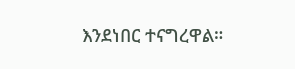እንደነበር ተናግረዋል።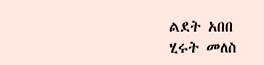ልደት አበበ
ሂሩት መለስ